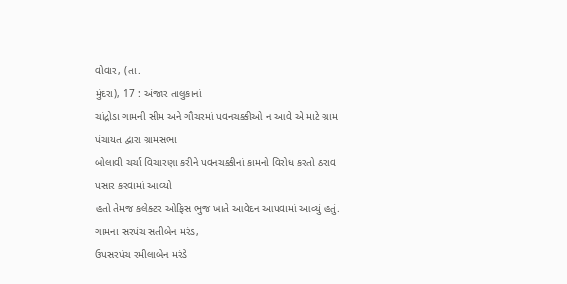વોવાર, (તા.
મુંદરા), 17 : અંજાર તાલુકાનાં
ચાંદ્રોડા ગામની સીમ અને ગૌચરમાં પવનચક્કીઓ ન આવે એ માટે ગ્રામ પંચાયત દ્વારા ગ્રામસભા
બોલાવી ચર્ચા વિચારણા કરીને પવનચક્કીનાં કામનો વિરોધ કરતો ઠરાવ પસાર કરવામાં આવ્યો
હતો તેમજ કલેક્ટર ઓફિસ ભુજ ખાતે આવેદન આપવામાં આવ્યું હતું. ગામના સરપંચ સતીબેન મરંડ,
ઉપસરપંચ રમીલાબેન મરંડે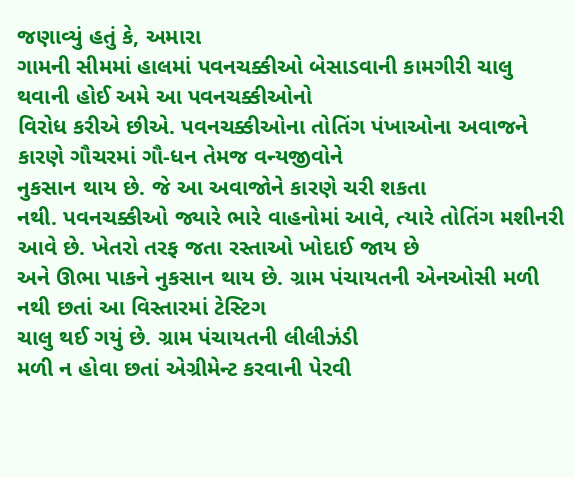જણાવ્યું હતું કે, અમારા
ગામની સીમમાં હાલમાં પવનચક્કીઓ બેસાડવાની કામગીરી ચાલુ થવાની હોઈ અમે આ પવનચક્કીઓનો
વિરોધ કરીએ છીએ. પવનચક્કીઓના તોતિંગ પંખાઓના અવાજને કારણે ગૌચરમાં ગૌ-ધન તેમજ વન્યજીવોને
નુકસાન થાય છે. જે આ અવાજોને કારણે ચરી શકતા
નથી. પવનચક્કીઓ જ્યારે ભારે વાહનોમાં આવે, ત્યારે તોતિંગ મશીનરી
આવે છે. ખેતરો તરફ જતા રસ્તાઓ ખોદાઈ જાય છે
અને ઊભા પાકને નુકસાન થાય છે. ગ્રામ પંચાયતની એનઓસી મળી નથી છતાં આ વિસ્તારમાં ટેસ્ટિગ
ચાલુ થઈ ગયું છે. ગ્રામ પંચાયતની લીલીઝંડી
મળી ન હોવા છતાં એગ્રીમેન્ટ કરવાની પેરવી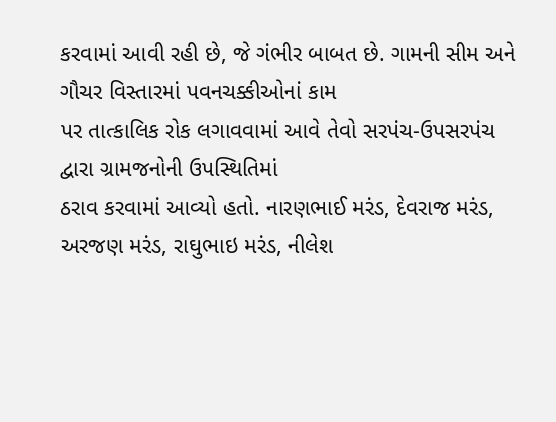કરવામાં આવી રહી છે, જે ગંભીર બાબત છે. ગામની સીમ અને ગૌચર વિસ્તારમાં પવનચક્કીઓનાં કામ
પર તાત્કાલિક રોક લગાવવામાં આવે તેવો સરપંચ-ઉપસરપંચ દ્વારા ગ્રામજનોની ઉપસ્થિતિમાં
ઠરાવ કરવામાં આવ્યો હતો. નારણભાઈ મરંડ, દેવરાજ મરંડ, અરજણ મરંડ, રાઘુભાઇ મરંડ, નીલેશ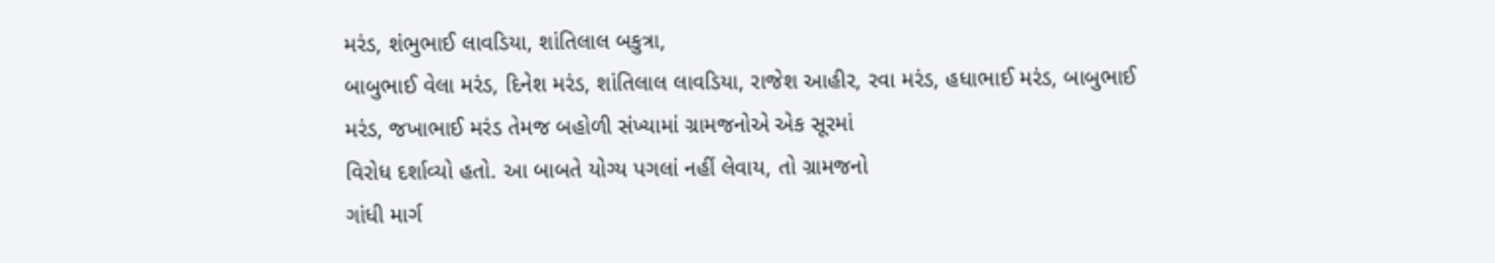મરંડ, શંભુભાઈ લાવડિયા, શાંતિલાલ બકુત્રા,
બાબુભાઈ વેલા મરંડ, દિનેશ મરંડ, શાંતિલાલ લાવડિયા, રાજેશ આહીર, રવા મરંડ, હધાભાઈ મરંડ, બાબુભાઈ
મરંડ, જખાભાઈ મરંડ તેમજ બહોળી સંખ્યામાં ગ્રામજનોએ એક સૂરમાં
વિરોધ દર્શાવ્યો હતો. આ બાબતે યોગ્ય પગલાં નહીં લેવાય, તો ગ્રામજનો
ગાંધી માર્ગ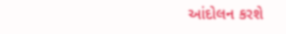આંદોલન કરશે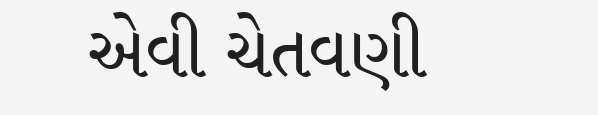એવી ચેતવણી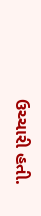ઉચ્ચારી હતી.